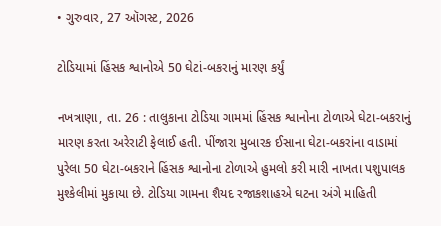• ગુરુવાર, 27 ઑગસ્ટ, 2026

ટોડિયામાં હિંસક શ્વાનોએ 50 ઘેટાં-બકરાનું મારણ કર્યું

નખત્રાણા, તા. 26 : તાલુકાના ટોડિયા ગામમાં હિંસક શ્વાનોના ટોળાએ ઘેટા-બકરાનું મારણ કરતા અરેરાટી ફેલાઈ હતી. પીંજારા મુબારક ઈસાના ઘેટા-બકરાંના વાડામાં પુરેલા 50 ઘેટા-બકરાને હિંસક શ્વાનોના ટોળાએ હુમલો કરી મારી નાખતા પશુપાલક મુશ્કેલીમાં મુકાયા છે. ટોડિયા ગામના શૈયદ રજાકશાહએ ઘટના અંગે માહિતી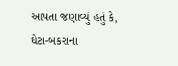આપતા જણાવ્યું હતું કે, ઘેટા-બકરાના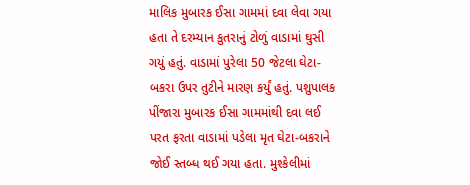માલિક મુબારક ઈસા ગામમાં દવા લેવા ગયા હતા તે દરમ્યાન કુતરાનું ટોળું વાડામાં ઘુસી ગયું હતું. વાડામાં પુરેલા 50 જેટલા ઘેટા-બકરા ઉપર તુટીને મારણ કર્યું હતું. પશુપાલક પીંજારા મુબારક ઈસા ગામમાંથી દવા લઈ પરત ફરતા વાડામાં પડેલા મૃત ઘેટા-બકરાને જોઈ સ્તબ્ધ થઈ ગયા હતા. મુશ્કેલીમાં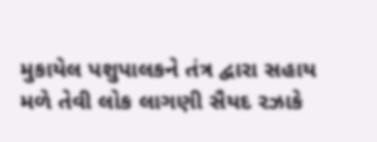મુકાયેલ પશુપાલકને તંત્ર દ્વારા સહાય મળે તેવી લોક લાગણી સૈયદ રઝાકે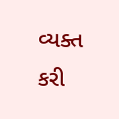વ્યક્ત કરી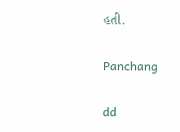હતી.

Panchang

dd